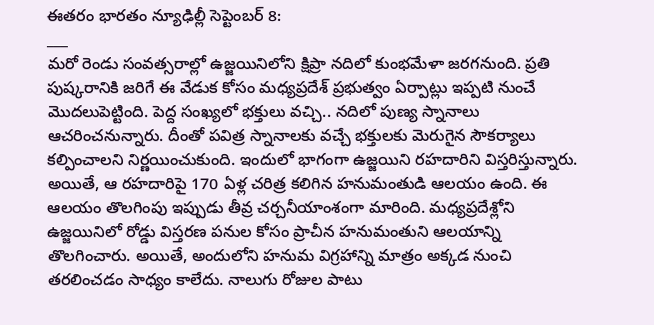ఈతరం భారతం న్యూఢిల్లీ సెప్టెంబర్ 8:
___
మరో రెండు సంవత్సరాల్లో ఉజ్జయినిలోని క్షిప్రా నదిలో కుంభమేళా జరగనుంది. ప్రతి పుష్కరానికి జరిగే ఈ వేడుక కోసం మధ్యప్రదేశ్ ప్రభుత్వం ఏర్పాట్లు ఇప్పటి నుంచే మొదలుపెట్టింది. పెద్ద సంఖ్యలో భక్తులు వచ్చి.. నదిలో పుణ్య స్నానాలు ఆచరించనున్నారు. దీంతో పవిత్ర స్నానాలకు వచ్చే భక్తులకు మెరుగైన సౌకర్యాలు కల్పించాలని నిర్ణయించుకుంది. ఇందులో భాగంగా ఉజ్జయిని రహదారిని విస్తరిస్తున్నారు. అయితే, ఆ రహదారిపై 170 ఏళ్ల చరిత్ర కలిగిన హనుమంతుడి ఆలయం ఉంది. ఈ ఆలయం తొలగింపు ఇప్పుడు తీవ్ర చర్చనీయాంశంగా మారింది. మధ్యప్రదేశ్లోని ఉజ్జయినిలో రోడ్డు విస్తరణ పనుల కోసం ప్రాచీన హనుమంతుని ఆలయాన్ని తొలగించారు. అయితే, అందులోని హనుమ విగ్రహాన్ని మాత్రం అక్కడ నుంచి తరలించడం సాధ్యం కాలేదు. నాలుగు రోజుల పాటు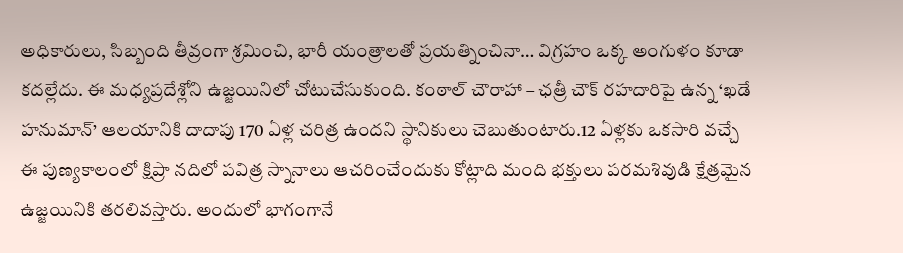అధికారులు, సిబ్బంది తీవ్రంగా శ్రమించి, భారీ యంత్రాలతో ప్రయత్నించినా… విగ్రహం ఒక్క అంగుళం కూడా కదల్లేదు. ఈ మధ్యప్రదేశ్లోని ఉజ్జయినిలో చోటుచేసుకుంది. కంఠాల్ చౌరాహా – ఛత్రీ చౌక్ రహదారిపై ఉన్న ‘ఖడే హనుమాన్’ ఆలయానికి దాదాపు 170 ఏళ్ల చరిత్ర ఉందని స్థానికులు చెబుతుంటారు.12 ఏళ్లకు ఒకసారి వచ్చే ఈ పుణ్యకాలంలో క్షిప్రా నదిలో పవిత్ర స్నానాలు ఆచరించేందుకు కోట్లాది మంది భక్తులు పరమశివుడి క్షేత్రమైన ఉజ్జయినికి తరలివస్తారు. అందులో భాగంగానే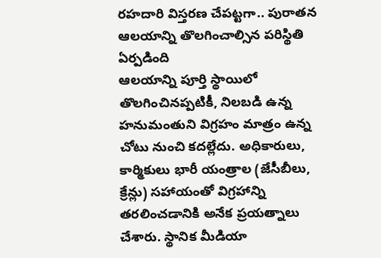రహదారి విస్తరణ చేపట్టగా.. పురాతన ఆలయాన్ని తొలగించాల్సిన పరిస్థితి ఏర్పడింది
ఆలయాన్ని పూర్తి స్థాయిలో తొలగించినప్పటికీ, నిలబడి ఉన్న హనుమంతుని విగ్రహం మాత్రం ఉన్న చోటు నుంచి కదల్లేదు. అధికారులు, కార్మికులు భారీ యంత్రాల (జేసీబీలు, క్రేన్లు) సహాయంతో విగ్రహాన్ని తరలించడానికి అనేక ప్రయత్నాలు చేశారు. స్థానిక మీడియా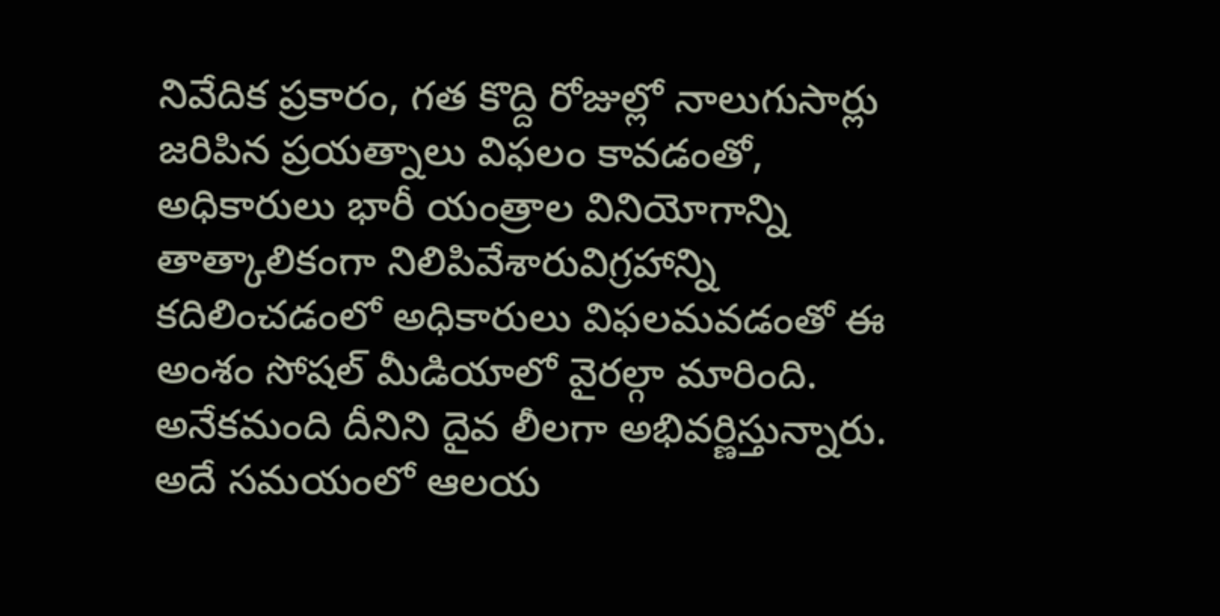నివేదిక ప్రకారం, గత కొద్ది రోజుల్లో నాలుగుసార్లు జరిపిన ప్రయత్నాలు విఫలం కావడంతో, అధికారులు భారీ యంత్రాల వినియోగాన్ని తాత్కాలికంగా నిలిపివేశారువిగ్రహాన్ని కదిలించడంలో అధికారులు విఫలమవడంతో ఈ అంశం సోషల్ మీడియాలో వైరల్గా మారింది. అనేకమంది దీనిని దైవ లీలగా అభివర్ణిస్తున్నారు. అదే సమయంలో ఆలయ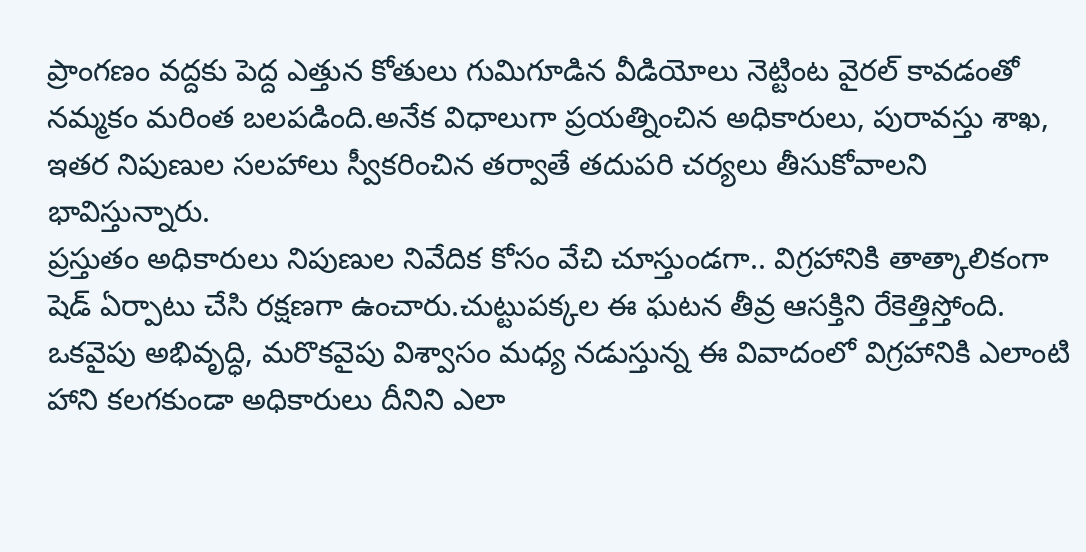ప్రాంగణం వద్దకు పెద్ద ఎత్తున కోతులు గుమిగూడిన వీడియోలు నెట్టింట వైరల్ కావడంతో నమ్మకం మరింత బలపడింది.అనేక విధాలుగా ప్రయత్నించిన అధికారులు, పురావస్తు శాఖ, ఇతర నిపుణుల సలహాలు స్వీకరించిన తర్వాతే తదుపరి చర్యలు తీసుకోవాలని భావిస్తున్నారు.
ప్రస్తుతం అధికారులు నిపుణుల నివేదిక కోసం వేచి చూస్తుండగా.. విగ్రహానికి తాత్కాలికంగా షెడ్ ఏర్పాటు చేసి రక్షణగా ఉంచారు.చుట్టుపక్కల ఈ ఘటన తీవ్ర ఆసక్తిని రేకెత్తిస్తోంది. ఒకవైపు అభివృద్ధి, మరొకవైపు విశ్వాసం మధ్య నడుస్తున్న ఈ వివాదంలో విగ్రహానికి ఎలాంటి హాని కలగకుండా అధికారులు దీనిని ఎలా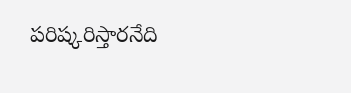పరిష్కరిస్తారనేది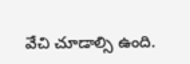వేచి చూడాల్సి ఉంది.